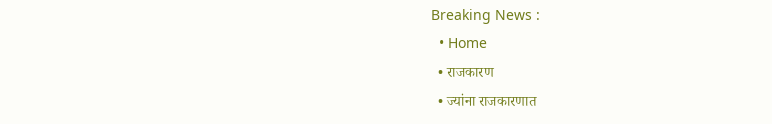Breaking News :
  • Home
  • राजकारण
  • ज्यांना राजकारणात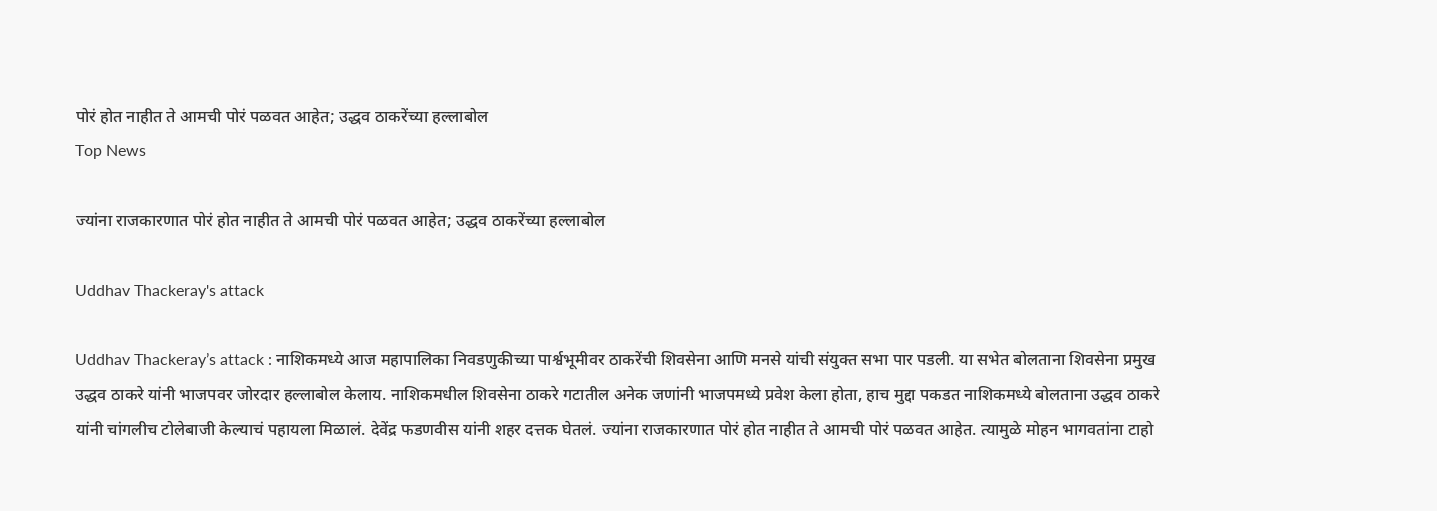पोरं होत नाहीत ते आमची पोरं पळवत आहेत; उद्धव ठाकरेंच्या हल्लाबोल
Top News

ज्यांना राजकारणात पोरं होत नाहीत ते आमची पोरं पळवत आहेत; उद्धव ठाकरेंच्या हल्लाबोल

Uddhav Thackeray's attack

Uddhav Thackeray’s attack : नाशिकमध्ये आज महापालिका निवडणुकीच्या पार्श्वभूमीवर ठाकरेंची शिवसेना आणि मनसे यांची संयुक्त सभा पार पडली. या सभेत बोलताना शिवसेना प्रमुख उद्धव ठाकरे यांनी भाजपवर जोरदार हल्लाबोल केलाय. नाशिकमधील शिवसेना ठाकरे गटातील अनेक जणांनी भाजपमध्ये प्रवेश केला होता, हाच मुद्दा पकडत नाशिकमध्ये बोलताना उद्धव ठाकरे यांनी चांगलीच टोलेबाजी केल्याचं पहायला मिळालं. देवेंद्र फडणवीस यांनी शहर दत्तक घेतलं. ज्यांना राजकारणात पोरं होत नाहीत ते आमची पोरं पळवत आहेत. त्यामुळे मोहन भागवतांना टाहो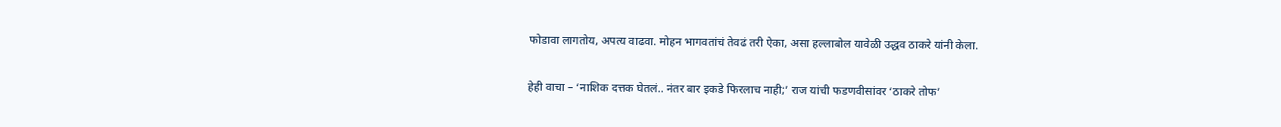फोडावा लागतोय, अपत्य वाढवा. मोहन भागवतांचं तेवढं तरी ऐका, असा हल्लाबोल यावेळी उद्धव ठाकरे यांनी केला.

हेही वाचा – ‘नाशिक दत्तक घेतलं.. नंतर बार इकडे फिरलाच नाही;’ राज यांची फडणवीसांवर ‘ठाकरे तोफ’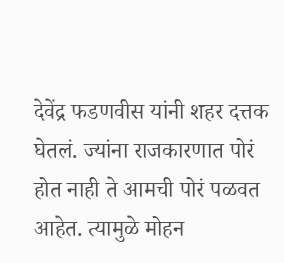देवेंद्र फडणवीस यांनी शहर दत्तक घेतलं. ज्यांना राजकारणात पोरं होत नाही ते आमची पोरं पळवत आहेत. त्यामुळे मोहन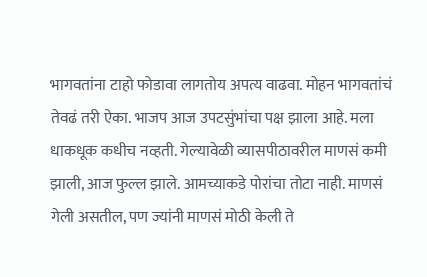भागवतांना टाहो फोडावा लागतोय अपत्य वाढवा. मोहन भागवतांचं तेवढं तरी ऐका. भाजप आज उपटसुंभांचा पक्ष झाला आहे. मला धाकधूक कधीच नव्हती. गेल्यावेळी व्यासपीठावरील माणसं कमी झाली, आज फुल्ल झाले. आमच्याकडे पोरांचा तोटा नाही. माणसं गेली असतील, पण ज्यांनी माणसं मोठी केली ते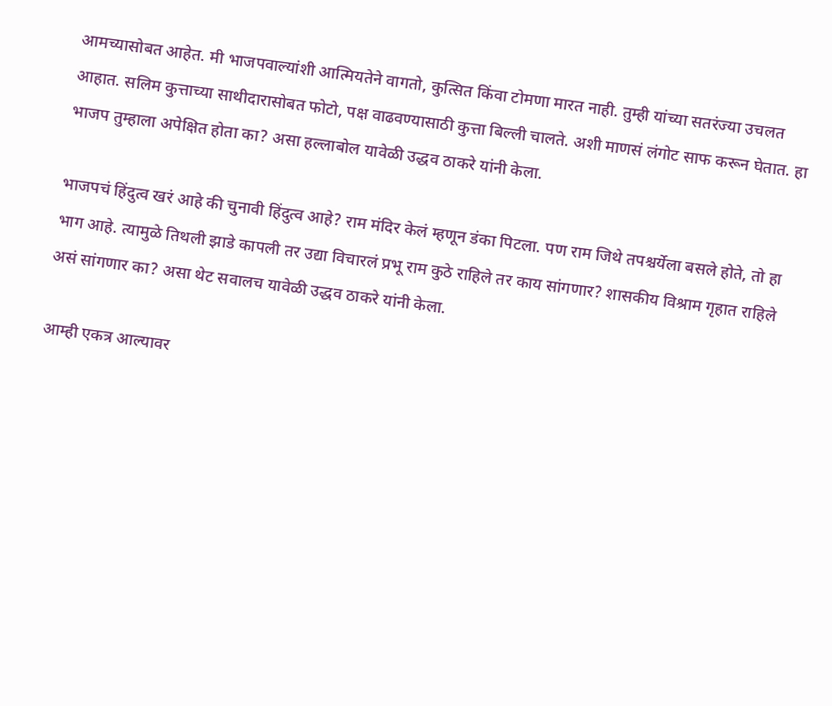आमच्यासोबत आहेत. मी भाजपवाल्यांशी आत्मियतेने वागतो, कुत्सित किंवा टोमणा मारत नाही. तुम्ही यांच्या सतरंज्या उचलत आहात. सलिम कुत्ताच्या साथीदारासोबत फोटो, पक्ष वाढवण्यासाठी कुत्ता बिल्ली चालते. अशी माणसं लंगोट साफ करून घेतात. हा भाजप तुम्हाला अपेक्षित होता का? असा हल्लाबोल यावेळी उद्धव ठाकरे यांनी केला.

भाजपचं हिंदुत्व खरं आहे की चुनावी हिंदुत्व आहे? राम मंदिर केलं म्हणून डंका पिटला. पण राम जिथे तपश्चर्येला बसले होते, तो हा भाग आहे. त्यामुळे तिथली झाडे कापली तर उद्या विचारलं प्रभू राम कुठे राहिले तर काय सांगणार? शासकीय विश्राम गृहात राहिले असं सांगणार का? असा थेट सवालच यावेळी उद्धव ठाकरे यांनी केला.

आम्ही एकत्र आल्यावर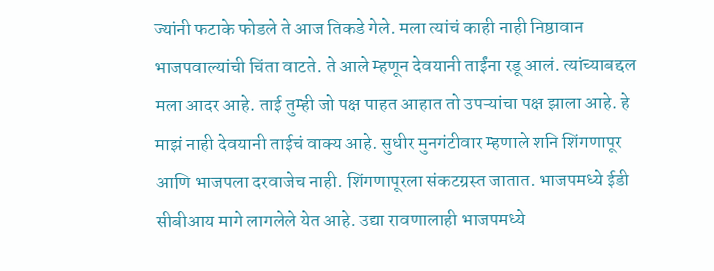ज्यांनी फटाके फोडले ते आज तिकडे गेले. मला त्यांचं काही नाही निष्ठावान भाजपवाल्यांची चिंता वाटते. ते आले म्हणून देवयानी ताईंना रडू आलं. त्यांच्याबद्दल मला आदर आहे. ताई तुम्ही जो पक्ष पाहत आहात तो उपऱ्यांचा पक्ष झाला आहे. हे माझं नाही देवयानी ताईचं वाक्य आहे. सुधीर मुनगंटीवार म्हणाले शनि शिंगणापूर आणि भाजपला दरवाजेच नाही. शिंगणापूरला संकटग्रस्त जातात. भाजपमध्ये ईडी सीबीआय मागे लागलेले येत आहे. उद्या रावणालाही भाजपमध्ये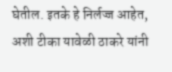घेतील. इतके हे निर्लज्ज आहेत, अशी टीका यावेळी ठाकरे यांनी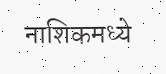नाशिकमध्ये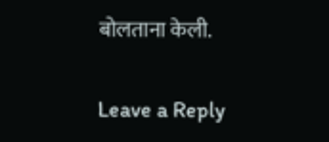बोलताना केली.

Leave a Reply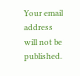Your email address will not be published.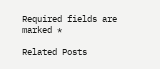Required fields are marked *

Related Posts